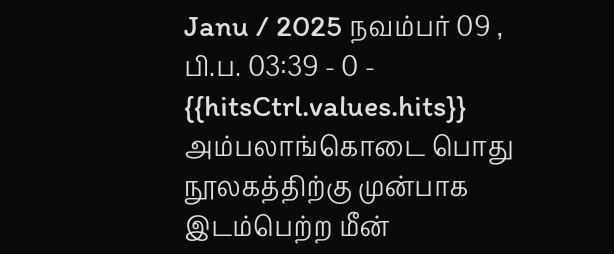Janu / 2025 நவம்பர் 09 , பி.ப. 03:39 - 0 - {{hitsCtrl.values.hits}}
அம்பலாங்கொடை பொது நூலகத்திற்கு முன்பாக இடம்பெற்ற மீன்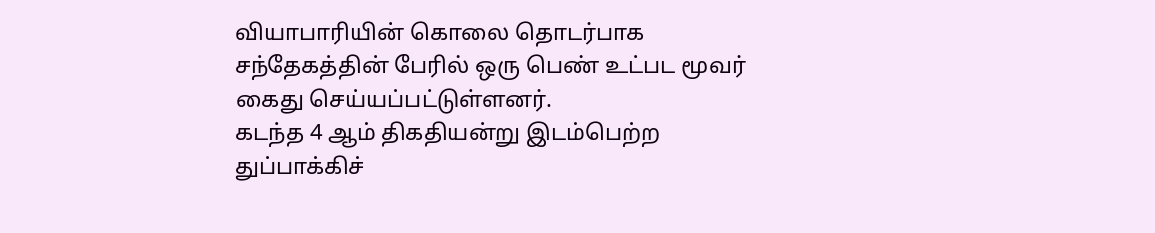வியாபாரியின் கொலை தொடர்பாக சந்தேகத்தின் பேரில் ஒரு பெண் உட்பட மூவர் கைது செய்யப்பட்டுள்ளனர்.
கடந்த 4 ஆம் திகதியன்று இடம்பெற்ற துப்பாக்கிச்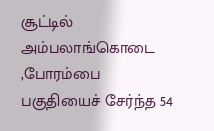சூட்டில் அம்பலாங்கொடை ,போரம்பை பகுதியைச் சேர்ந்த 54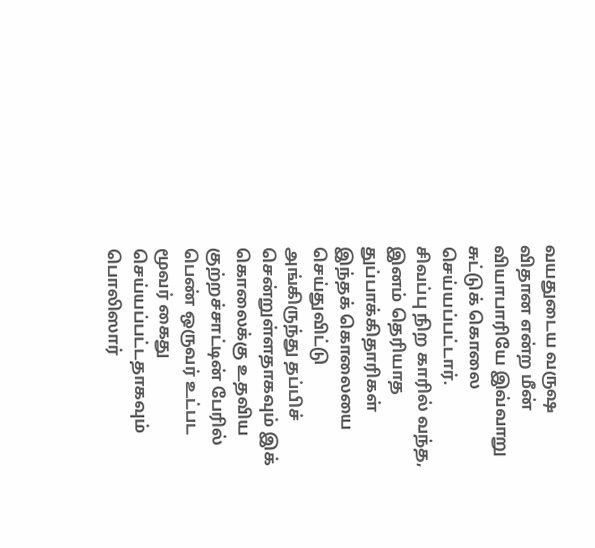வயதுடைய வருஷ விதான என்ற மீன் வியாபாரியே இவ்வாறு சுட்டுக் கொலை செய்யப்பட்டார்.
சிவப்பு நிற காரில் வந்த, இனம் தெரியாத துப்பாக்கிதாரிகள் இந்தக் கொலையை செய்துவிட்டு அங்கிருந்து தப்பிச் சென்றுள்ளதாகவும் இக் கொலைக்கு உதவிய குற்றச்சாட்டின் பேரில் பெண் ஒருவர் உட்பட மூவர் கைது செய்யப்பட்டதாகவும் பொலிஸார்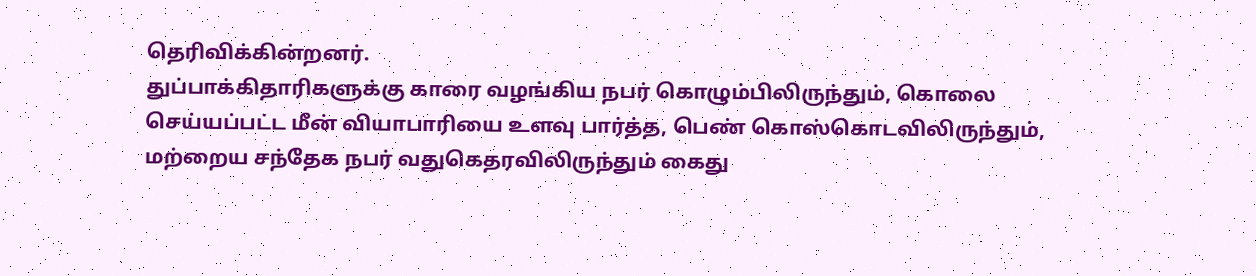தெரிவிக்கின்றனர்.
துப்பாக்கிதாரிகளுக்கு காரை வழங்கிய நபர் கொழும்பிலிருந்தும், கொலை செய்யப்பட்ட மீன் வியாபாரியை உளவு பார்த்த, பெண் கொஸ்கொடவிலிருந்தும், மற்றைய சந்தேக நபர் வதுகெதரவிலிருந்தும் கைது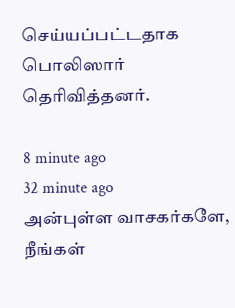செய்யப்பட்டதாக பொலிஸார் தெரிவித்தனர்.

8 minute ago
32 minute ago
அன்புள்ள வாசகர்களே,
நீங்கள்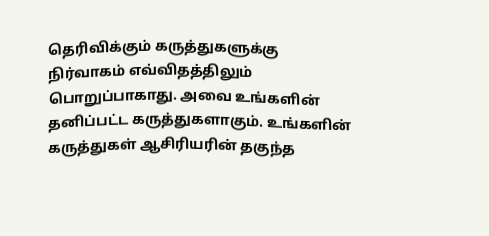தெரிவிக்கும் கருத்துகளுக்கு நிர்வாகம் எவ்விதத்திலும் பொறுப்பாகாது. அவை உங்களின் தனிப்பட்ட கருத்துகளாகும். உங்களின் கருத்துகள் ஆசிரியரின் தகுந்த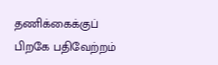தணிக்கைக்குப் பிறகே பதிவேற்றம்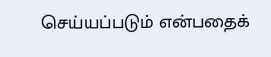செய்யப்படும் என்பதைக்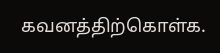கவனத்திற்கொள்க.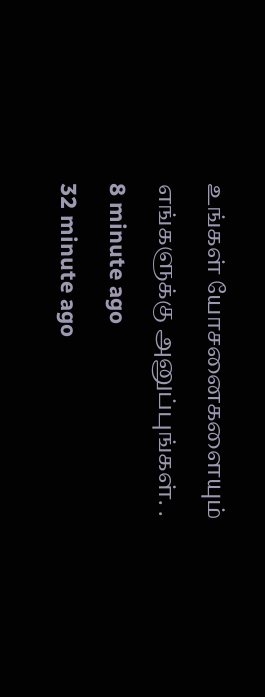உங்கள் யோசனைகளையும் எங்களுக்கு அனுப்புங்கள். .
8 minute ago
32 minute ago